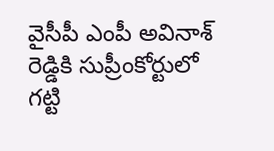వైసీపీ ఎంపీ అవినాశ్ రెడ్డికి సుప్రీంకోర్టులో గట్టి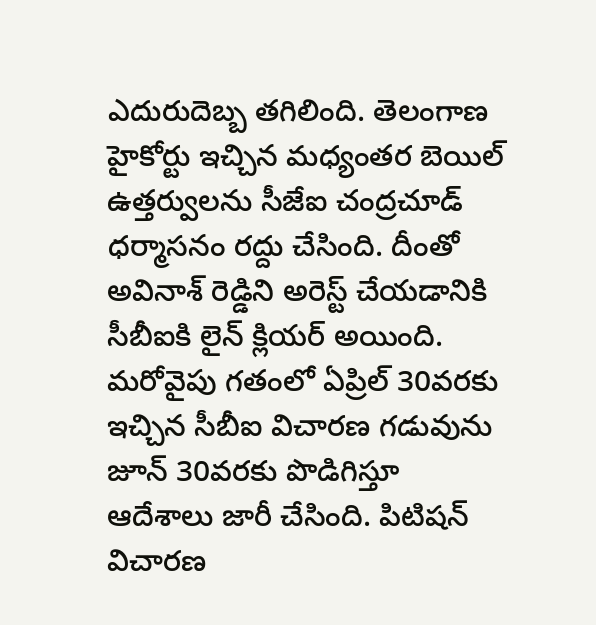ఎదురుదెబ్బ తగిలింది. తెలంగాణ హైకోర్టు ఇచ్చిన మధ్యంతర బెయిల్ ఉత్తర్వులను సీజేఐ చంద్రచూడ్ ధర్మాసనం రద్దు చేసింది. దీంతో అవినాశ్ రెడ్డిని అరెస్ట్ చేయడానికి సీబీఐకి లైన్ క్లియర్ అయింది. మరోవైపు గతంలో ఏప్రిల్ 30వరకు ఇచ్చిన సీబీఐ విచారణ గడువును జూన్ 30వరకు పొడిగిస్తూ ఆదేశాలు జారీ చేసింది. పిటిషన్ విచారణ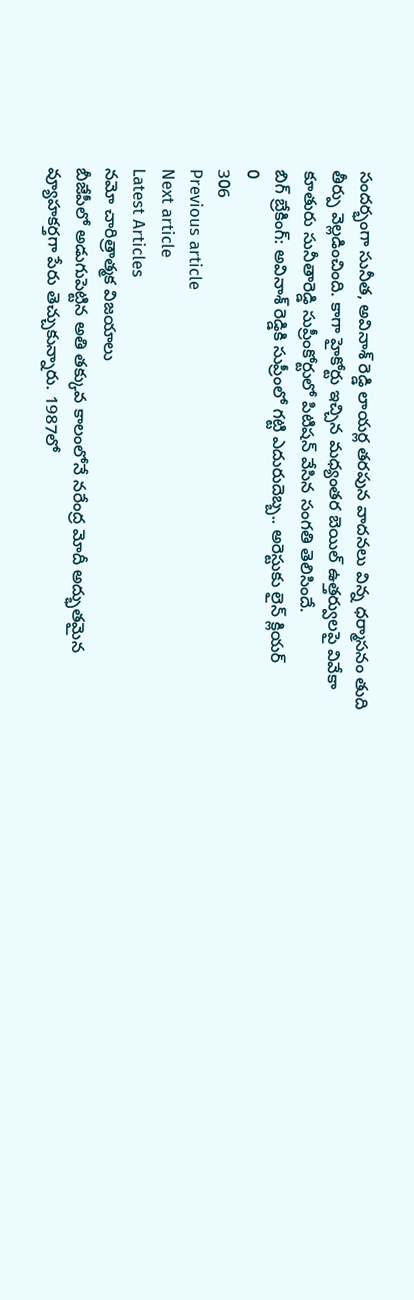సందర్భంగా సునీత, అవినాశ్ రెడ్డి లాయర్ల తరపున వాదనలు విన్న ధర్మాసనం తుది తీర్పు వెల్లడించింది. కాగా హైకోర్టు ఇచ్చిన మధ్యంతర బెయిల్ ఉత్తర్వులపై వివేకా కూతురు సునీతారెడ్డి సుప్రీంకోర్టులో పిటిషన్ వేసిన సంగతి తెలిసిందే.
బిగ్ బ్రేకింగ్: అవినాశ్ రెడ్డికి సుప్రీంలో గట్టి ఎదురుదెబ్బ.. అరెస్టుకు లైన్ క్లియర్
0
306
Previous article
Next article
Latest Articles
నమో చారిత్రాత్మక విజయాలు
బీజేపీలో అడుగుపెట్టిన అతి తక్కువ కాలంలోనే నరేంద్ర మోదీ అద్భుతమైన వ్యూహకర్తగా పేరు తెచ్చుకున్నారు. 1987లో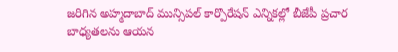జరిగిన అహ్మదాబాద్ మున్సిపల్ కార్పొరేషన్ ఎన్నికల్లో బీజేపీ ప్రచార బాధ్యతలను ఆయన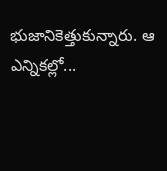భుజానికెత్తుకున్నారు. ఆ ఎన్నికల్లో...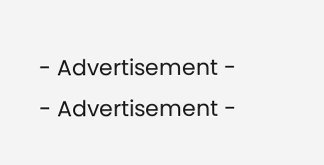- Advertisement -
- Advertisement -